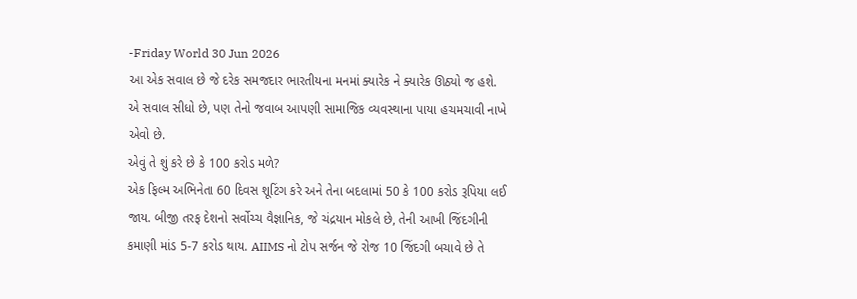-Friday World 30 Jun 2026
આ એક સવાલ છે જે દરેક સમજદાર ભારતીયના મનમાં ક્યારેક ને ક્યારેક ઊઠ્યો જ હશે. એ સવાલ સીધો છે, પણ તેનો જવાબ આપણી સામાજિક વ્યવસ્થાના પાયા હચમચાવી નાખે એવો છે.
એવું તે શું કરે છે કે 100 કરોડ મળે?
એક ફિલ્મ અભિનેતા 60 દિવસ શૂટિંગ કરે અને તેના બદલામાં 50 કે 100 કરોડ રૂપિયા લઈ જાય. બીજી તરફ દેશનો સર્વોચ્ચ વૈજ્ઞાનિક, જે ચંદ્રયાન મોકલે છે, તેની આખી જિંદગીની કમાણી માંડ 5-7 કરોડ થાય. AIIMS નો ટોપ સર્જન જે રોજ 10 જિંદગી બચાવે છે તે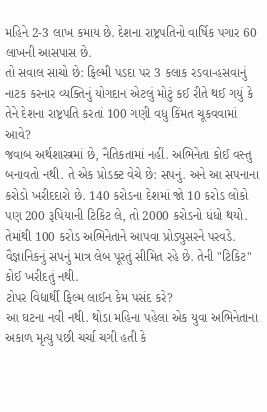મહિને 2-3 લાખ કમાય છે. દેશના રાષ્ટ્રપતિનો વાર્ષિક પગાર 60 લાખની આસપાસ છે.
તો સવાલ સાચો છે: ફિલ્મી પડદા પર 3 કલાક રડવા-હસવાનું નાટક કરનાર વ્યક્તિનું યોગદાન એટલું મોટું કઈ રીતે થઈ ગયું કે તેને દેશના રાષ્ટ્રપતિ કરતાં 100 ગણી વધુ કિંમત ચૂકવવામાં આવે?
જવાબ અર્થશાસ્ત્રમાં છે, નૈતિકતામાં નહીં. અભિનેતા કોઈ વસ્તુ બનાવતો નથી. તે એક પ્રોડક્ટ વેચે છે: સપનું. અને આ સપનાના કરોડો ખરીદદારો છે. 140 કરોડના દેશમાં જો 10 કરોડ લોકો પણ 200 રૂપિયાની ટિકિટ લે, તો 2000 કરોડનો ધંધો થયો. તેમાંથી 100 કરોડ અભિનેતાને આપવા પ્રોડ્યુસરને પરવડે. વૈજ્ઞાનિકનું સપનું માત્ર લેબ પૂરતું સીમિત રહે છે. તેની "ટિકિટ" કોઈ ખરીદતું નથી.
ટોપર વિદ્યાર્થી ફિલ્મ લાઈન કેમ પસંદ કરે?
આ ઘટના નવી નથી. થોડા મહિના પહેલા એક યુવા અભિનેતાના અકાળ મૃત્યુ પછી ચર્ચા ચગી હતી કે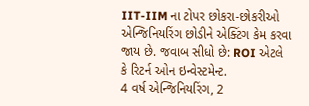IIT-IIM ના ટોપર છોકરા-છોકરીઓ એન્જિનિયરિંગ છોડીને એક્ટિંગ કેમ કરવા જાય છે. જવાબ સીધો છે: ROI એટલે કે રિટર્ન ઓન ઇન્વેસ્ટમેન્ટ.
4 વર્ષ એન્જિનિયરિંગ, 2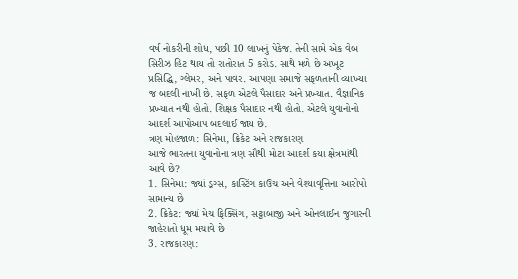વર્ષ નોકરીની શોધ, પછી 10 લાખનું પેકેજ. તેની સામે એક વેબ સિરીઝ હિટ થાય તો રાતોરાત 5 કરોડ. સાથે મળે છે અખૂટ પ્રસિદ્ધિ, ગ્લેમર, અને પાવર. આપણા સમાજે સફળતાની વ્યાખ્યા જ બદલી નાખી છે. સફળ એટલે પૈસાદાર અને પ્રખ્યાત. વૈજ્ઞાનિક પ્રખ્યાત નથી હોતો. શિક્ષક પૈસાદાર નથી હોતો. એટલે યુવાનોનો આદર્શ આપોઆપ બદલાઈ જાય છે.
ત્રણ મોહજાળ: સિનેમા, ક્રિકેટ અને રાજકારણ
આજે ભારતના યુવાનોના ત્રણ સૌથી મોટા આદર્શ કયા ક્ષેત્રમાંથી આવે છે?
1. સિનેમા: જ્યાં ડ્રગ્સ, કાસ્ટિંગ કાઉચ અને વેશ્યાવૃત્તિના આરોપો સામાન્ય છે
2. ક્રિકેટ: જ્યાં મેચ ફિક્સિંગ, સટ્ટાબાજી અને ઓનલાઈન જુગારની જાહેરાતો ધૂમ મચાવે છે
3. રાજકારણ: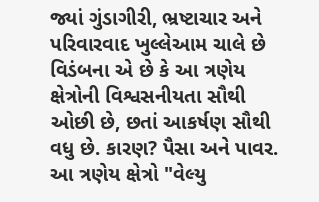જ્યાં ગુંડાગીરી, ભ્રષ્ટાચાર અને પરિવારવાદ ખુલ્લેઆમ ચાલે છે
વિડંબના એ છે કે આ ત્રણેય ક્ષેત્રોની વિશ્વસનીયતા સૌથી ઓછી છે, છતાં આકર્ષણ સૌથી વધુ છે. કારણ? પૈસા અને પાવર. આ ત્રણેય ક્ષેત્રો "વેલ્યુ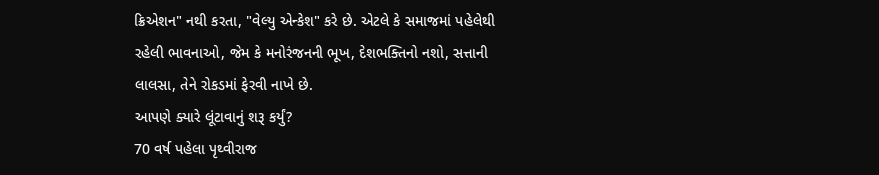ક્રિએશન" નથી કરતા, "વેલ્યુ એન્કેશ" કરે છે. એટલે કે સમાજમાં પહેલેથી રહેલી ભાવનાઓ, જેમ કે મનોરંજનની ભૂખ, દેશભક્તિનો નશો, સત્તાની લાલસા, તેને રોકડમાં ફેરવી નાખે છે.
આપણે ક્યારે લૂંટાવાનું શરૂ કર્યું?
70 વર્ષ પહેલા પૃથ્વીરાજ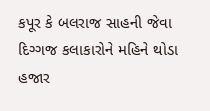કપૂર કે બલરાજ સાહની જેવા દિગ્ગજ કલાકારોને મહિને થોડા હજાર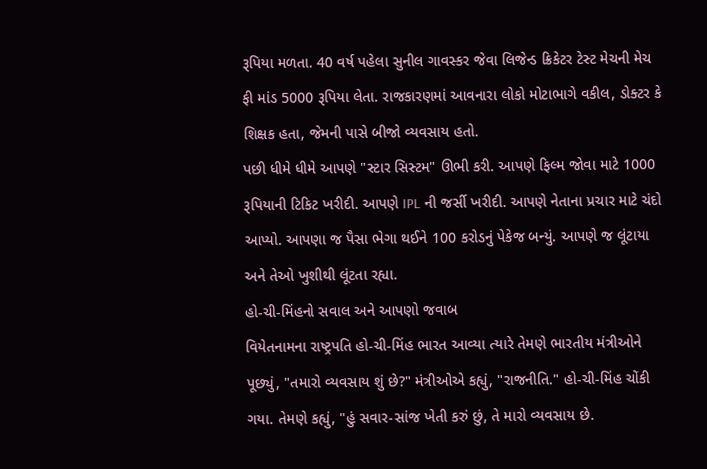રૂપિયા મળતા. 40 વર્ષ પહેલા સુનીલ ગાવસ્કર જેવા લિજેન્ડ ક્રિકેટર ટેસ્ટ મેચની મેચ ફી માંડ 5000 રૂપિયા લેતા. રાજકારણમાં આવનારા લોકો મોટાભાગે વકીલ, ડોક્ટર કે શિક્ષક હતા, જેમની પાસે બીજો વ્યવસાય હતો.
પછી ધીમે ધીમે આપણે "સ્ટાર સિસ્ટમ" ઊભી કરી. આપણે ફિલ્મ જોવા માટે 1000 રૂપિયાની ટિકિટ ખરીદી. આપણે IPL ની જર્સી ખરીદી. આપણે નેતાના પ્રચાર માટે ચંદો આપ્યો. આપણા જ પૈસા ભેગા થઈને 100 કરોડનું પેકેજ બન્યું. આપણે જ લૂંટાયા અને તેઓ ખુશીથી લૂંટતા રહ્યા.
હો-ચી-મિંહનો સવાલ અને આપણો જવાબ
વિયેતનામના રાષ્ટ્રપતિ હો-ચી-મિંહ ભારત આવ્યા ત્યારે તેમણે ભારતીય મંત્રીઓને પૂછ્યું, "તમારો વ્યવસાય શું છે?" મંત્રીઓએ કહ્યું, "રાજનીતિ." હો-ચી-મિંહ ચોંકી ગયા. તેમણે કહ્યું, "હું સવાર-સાંજ ખેતી કરું છું, તે મારો વ્યવસાય છે.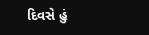દિવસે હું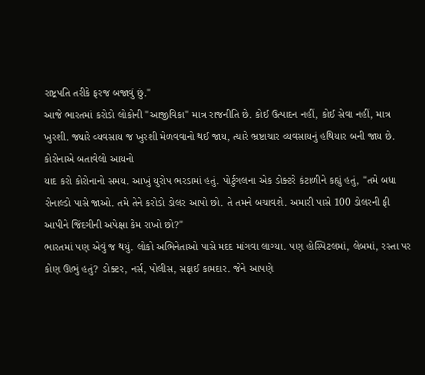રાષ્ટ્રપતિ તરીકે ફરજ બજાવું છું."
આજે ભારતમાં કરોડો લોકોની "આજીવિકા" માત્ર રાજનીતિ છે. કોઈ ઉત્પાદન નહીં, કોઈ સેવા નહીં, માત્ર ખુરશી. જ્યારે વ્યવસાય જ ખુરશી મેળવવાનો થઈ જાય, ત્યારે ભ્રષ્ટાચાર વ્યવસાયનું હથિયાર બની જાય છે.
કોરોનાએ બતાવેલો આયનો
યાદ કરો કોરોનાનો સમય. આખું યુરોપ ભરડામાં હતું. પોર્ટુગલના એક ડોક્ટરે કંટાળીને કહ્યું હતું, "તમે બધા રોનાલ્ડો પાસે જાઓ. તમે તેને કરોડો ડોલર આપો છો. તે તમને બચાવશે. અમારી પાસે 100 ડોલરની ફી આપીને જિંદગીની અપેક્ષા કેમ રાખો છો?"
ભારતમાં પણ એવું જ થયું. લોકો અભિનેતાઓ પાસે મદદ માંગવા લાગ્યા. પણ હોસ્પિટલમાં, લેબમાં, રસ્તા પર કોણ ઊભું હતું? ડોક્ટર, નર્સ, પોલીસ, સફાઈ કામદાર. જેને આપણે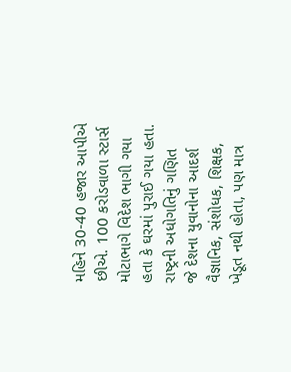મહિને 30-40 હજાર આપીએ છીએ. 100 કરોડવાળા સ્ટાર્સ મોટાભાગે વિદેશ ભાગી ગયા હતા કે ઘરમાં પુરાઈ ગયા હતા.
રાષ્ટ્રની અધોગતિનું ગણિત
જે દેશના યુવાનોના આદર્શ વૈજ્ઞાનિક, સંશોધક, શિક્ષક, ખેડૂત નથી હોતા, પણ માત્ર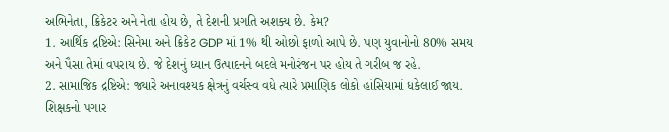અભિનેતા, ક્રિકેટર અને નેતા હોય છે, તે દેશની પ્રગતિ અશક્ય છે. કેમ?
1. આર્થિક દ્રષ્ટિએ: સિનેમા અને ક્રિકેટ GDP માં 1% થી ઓછો ફાળો આપે છે. પણ યુવાનોનો 80% સમય અને પૈસા તેમાં વપરાય છે. જે દેશનું ધ્યાન ઉત્પાદનને બદલે મનોરંજન પર હોય તે ગરીબ જ રહે.
2. સામાજિક દ્રષ્ટિએ: જ્યારે અનાવશ્યક ક્ષેત્રનું વર્ચસ્વ વધે ત્યારે પ્રમાણિક લોકો હાંસિયામાં ધકેલાઈ જાય. શિક્ષકનો પગાર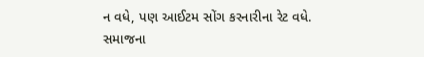ન વધે, પણ આઈટમ સોંગ કરનારીના રેટ વધે. સમાજના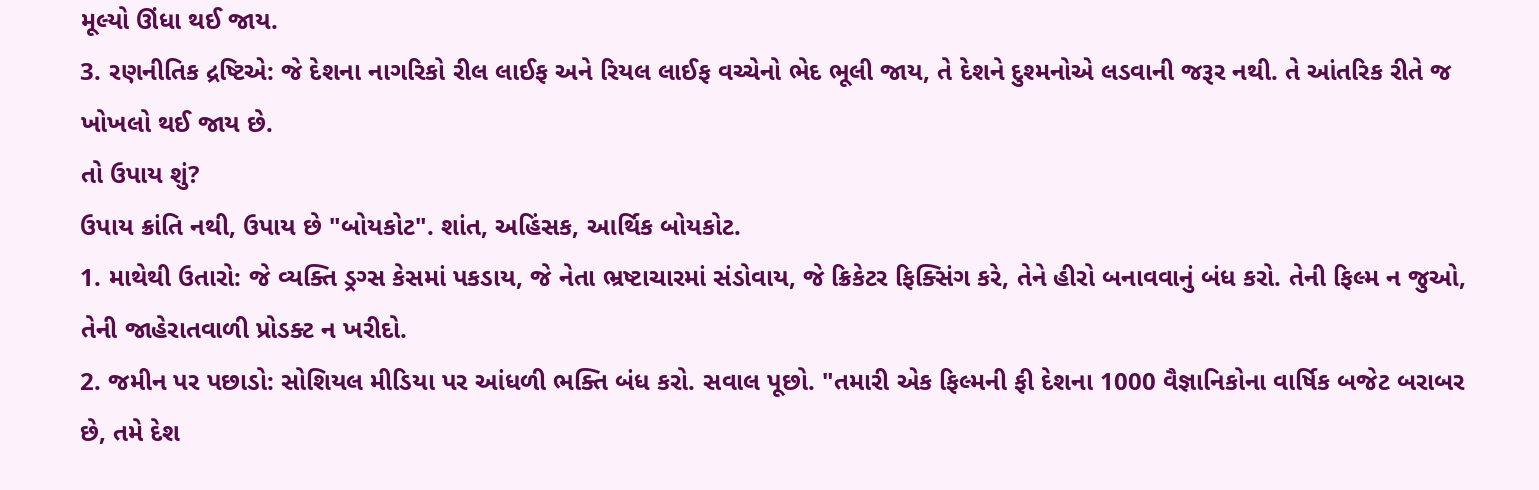મૂલ્યો ઊંધા થઈ જાય.
3. રણનીતિક દ્રષ્ટિએ: જે દેશના નાગરિકો રીલ લાઈફ અને રિયલ લાઈફ વચ્ચેનો ભેદ ભૂલી જાય, તે દેશને દુશ્મનોએ લડવાની જરૂર નથી. તે આંતરિક રીતે જ ખોખલો થઈ જાય છે.
તો ઉપાય શું?
ઉપાય ક્રાંતિ નથી, ઉપાય છે "બોયકોટ". શાંત, અહિંસક, આર્થિક બોયકોટ.
1. માથેથી ઉતારો: જે વ્યક્તિ ડ્રગ્સ કેસમાં પકડાય, જે નેતા ભ્રષ્ટાચારમાં સંડોવાય, જે ક્રિકેટર ફિક્સિંગ કરે, તેને હીરો બનાવવાનું બંધ કરો. તેની ફિલ્મ ન જુઓ, તેની જાહેરાતવાળી પ્રોડક્ટ ન ખરીદો.
2. જમીન પર પછાડો: સોશિયલ મીડિયા પર આંધળી ભક્તિ બંધ કરો. સવાલ પૂછો. "તમારી એક ફિલ્મની ફી દેશના 1000 વૈજ્ઞાનિકોના વાર્ષિક બજેટ બરાબર છે, તમે દેશ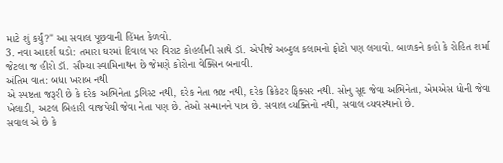માટે શું કર્યું?" આ સવાલ પૂછવાની હિંમત કેળવો.
3. નવા આદર્શ ઘડો: તમારા ઘરમાં દિવાલ પર વિરાટ કોહલીની સાથે ડૉ. એપીજે અબ્દુલ કલામનો ફોટો પણ લગાવો. બાળકને કહો કે રોહિત શર્મા જેટલા જ હીરો ડૉ. સૌમ્યા સ્વામિનાથન છે જેમણે કોરોના વેક્સિન બનાવી.
અંતિમ વાત: બધા ખરાબ નથી
એ સ્પષ્ટતા જરૂરી છે કે દરેક અભિનેતા ડ્રગિસ્ટ નથી, દરેક નેતા ભ્રષ્ટ નથી, દરેક ક્રિકેટર ફિક્સર નથી. સોનુ સૂદ જેવા અભિનેતા, એમએસ ધોની જેવા ખેલાડી, અટલ બિહારી વાજપેયી જેવા નેતા પણ છે. તેઓ સન્માનને પાત્ર છે. સવાલ વ્યક્તિનો નથી, સવાલ વ્યવસ્થાનો છે.
સવાલ એ છે કે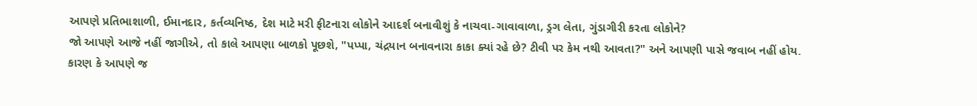આપણે પ્રતિભાશાળી, ઈમાનદાર, કર્તવ્યનિષ્ઠ, દેશ માટે મરી ફીટનારા લોકોને આદર્શ બનાવીશું કે નાચવા-ગાવાવાળા, ડ્રગ લેતા, ગુંડાગીરી કરતા લોકોને?
જો આપણે આજે નહીં જાગીએ, તો કાલે આપણા બાળકો પૂછશે, "પપ્પા, ચંદ્રયાન બનાવનારા કાકા ક્યાં રહે છે? ટીવી પર કેમ નથી આવતા?" અને આપણી પાસે જવાબ નહીં હોય.
કારણ કે આપણે જ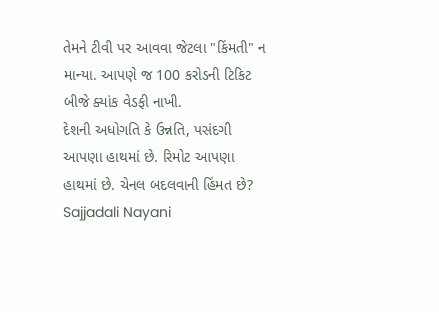તેમને ટીવી પર આવવા જેટલા "કિંમતી" ન માન્યા. આપણે જ 100 કરોડની ટિકિટ બીજે ક્યાંક વેડફી નાખી.
દેશની અધોગતિ કે ઉન્નતિ, પસંદગી આપણા હાથમાં છે. રિમોટ આપણા હાથમાં છે. ચેનલ બદલવાની હિંમત છે?
Sajjadali Nayani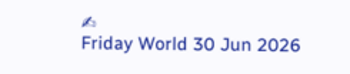✍
Friday World 30 Jun 2026